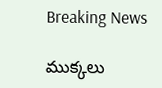Breaking News

ముక్కలు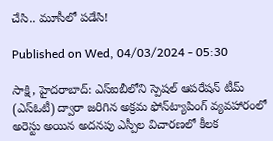చేసి.. మూసీలో పడేసి!

Published on Wed, 04/03/2024 - 05:30

సాక్షి, హైదరాబాద్‌: ఎస్‌ఐబీలోని స్పెషల్‌ ఆపరేషన్‌ టీమ్‌ (ఎస్‌ఓటీ) ద్వారా జరిగిన అక్రమ ఫోన్‌ట్యాపింగ్‌ వ్యవహారంలో అరెస్టు అయిన అదనపు ఎస్పీల విచారణలో కీలక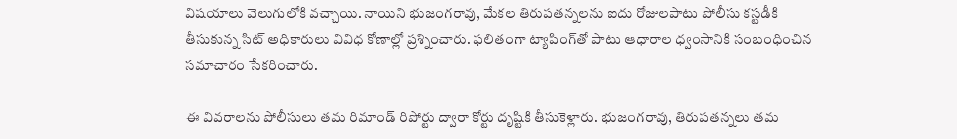విషయాలు వెలుగులోకి వచ్చాయి. నాయిని భుజంగరావు, మేకల తిరుపతన్నలను ఐదు రోజులపాటు పోలీసు కస్టడీకి తీసుకున్న సిట్‌ అధికారులు వివిధ కోణాల్లో ప్రశ్నించారు. ఫలితంగా ట్యాపింగ్‌తో పాటు ఆధారాల ధ్వంసానికి సంబంధించిన సమాచారం సేకరించారు.

ఈ వివరాలను పోలీసులు తమ రిమాండ్‌ రిపోర్టు ద్వారా కోర్టు దృష్టికి తీసుకెళ్లారు. భుజంగరావు, తిరుపతన్నలు తమ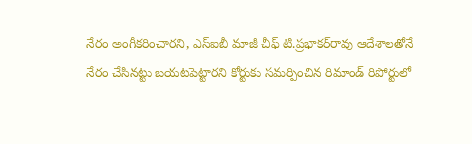నేరం అంగీకరించారని, ఎస్‌ఐబీ మాజీ చీఫ్‌ టి.ప్రభాకర్‌రావు ఆదేశాలతోనే నేరం చేసినట్టు బయటపెట్టారని కోర్టుకు సమర్పించిన రిమాండ్‌ రిపోర్టులో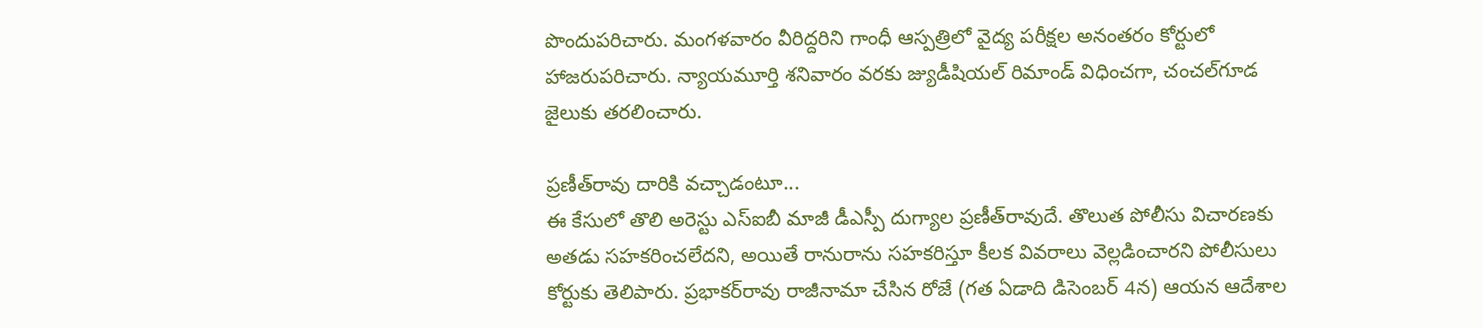పొందుపరిచారు. మంగళవారం వీరిద్దరిని గాంధీ ఆస్పత్రిలో వైద్య పరీక్షల అనంతరం కోర్టులో హాజరుపరిచారు. న్యాయమూర్తి శనివారం వరకు జ్యుడీషియల్‌ రిమాండ్‌ విధించగా, చంచల్‌గూడ జైలుకు తరలించారు.

ప్రణీత్‌రావు దారికి వచ్చాడంటూ...
ఈ కేసులో తొలి అరెస్టు ఎస్‌ఐబీ మాజీ డీఎస్పీ దుగ్యాల ప్రణీత్‌రావుదే. తొలుత పోలీసు విచారణకు అతడు సహకరించలేదని, అయితే రానురాను సహకరిస్తూ కీలక వివరాలు వెల్లడించారని పోలీసులు కోర్టుకు తెలిపారు. ప్రభాకర్‌రావు రాజీనామా చేసిన రోజే (గత ఏడాది డిసెంబర్‌ 4న) ఆయన ఆదేశాల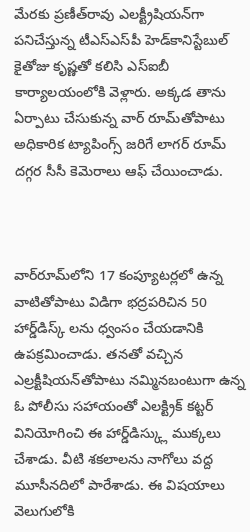మేరకు ప్రణీత్‌రావు ఎలక్ట్రీషియన్‌గా పనిచేస్తున్న టీఎస్‌ఎస్‌పీ హెడ్‌కానిస్టేబుల్‌ కైతోజు కృష్ణతో కలిసి ఎస్‌ఐబీ కార్యాలయంలోకి వెళ్లారు. అక్కడ తాను ఏర్పాటు చేసుకున్న వార్‌ రూమ్‌తోపాటు అధికారిక ట్యాపింగ్స్‌ జరిగే లాగర్‌ రూమ్‌ దగ్గర సీసీ కెమెరాలు ఆఫ్‌ చేయించాడు.



వార్‌రూమ్‌లోని 17 కంప్యూటర్లలో ఉన్న వాటితోపాటు విడిగా భద్రపరిచిన 50 హార్డ్‌డిస్క్ లను ధ్వంసం చేయడానికి ఉపక్రమించాడు. తనతో వచ్చిన ఎల్రక్టీషియన్‌తోపాటు నమ్మినబంటుగా ఉన్న ఓ పోలీసు సహాయంతో ఎలక్ట్రిక్‌ కట్టర్‌ వినియోగించి ఈ హార్డ్‌డిస్క్లు ముక్కలు చేశాడు. వీటి శకలాలను నాగోలు వద్ద మూసీనదిలో పారేశాడు. ఈ విషయాలు వెలుగులోకి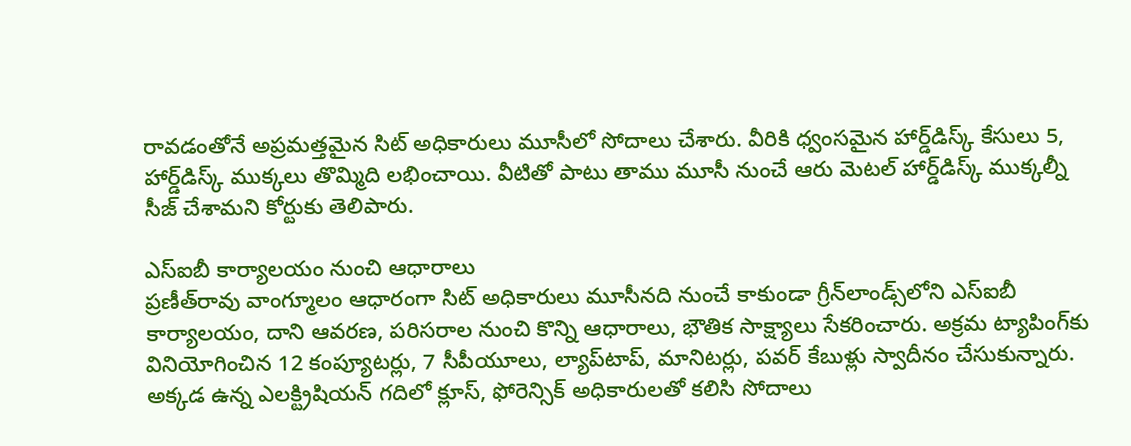రావడంతోనే అప్రమత్తమైన సిట్‌ అధికారులు మూసీలో సోదాలు చేశారు. వీరికి ధ్వంసమైన హార్డ్‌డిస్క్‌ కేసులు 5, హార్డ్‌డిస్క్‌ ముక్కలు తొమ్మిది లభించాయి. వీటితో పాటు తాము మూసీ నుంచే ఆరు మెటల్‌ హార్డ్‌డిస్క్‌ ముక్కల్నీ సీజ్‌ చేశామని కోర్టుకు తెలిపారు.

ఎస్‌ఐబీ కార్యాలయం నుంచి ఆధారాలు
ప్రణీత్‌రావు వాంగ్మూలం ఆధారంగా సిట్‌ అధికారులు మూసీనది నుంచే కాకుండా గ్రీన్‌లాండ్స్‌లోని ఎస్‌ఐబీ కార్యాలయం, దాని ఆవరణ, పరిసరాల నుంచి కొన్ని ఆధారాలు, భౌతిక సాక్ష్యాలు సేకరించారు. అక్రమ ట్యాపింగ్‌కు వినియోగించిన 12 కంప్యూటర్లు, 7 సీపీయూలు, ల్యాప్‌టాప్, మానిటర్లు, పవర్‌ కేబుళ్లు స్వాదీనం చేసుకున్నారు. అక్కడ ఉన్న ఎలక్ట్రిషియన్‌ గదిలో క్లూస్, ఫోరెన్సిక్‌ అధికారులతో కలిసి సోదాలు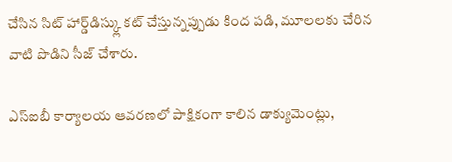చేసిన సిట్‌ హార్డ్‌డిస్క్లు కట్‌ చేస్తున్నప్పుడు కింద పడి, మూలలకు చేరిన వాటి పొడిని సీజ్‌ చేశారు.

ఎస్‌ఐబీ కార్యాలయ ఆవరణలో పాక్షికంగా కాలిన డాక్యుమెంట్లు,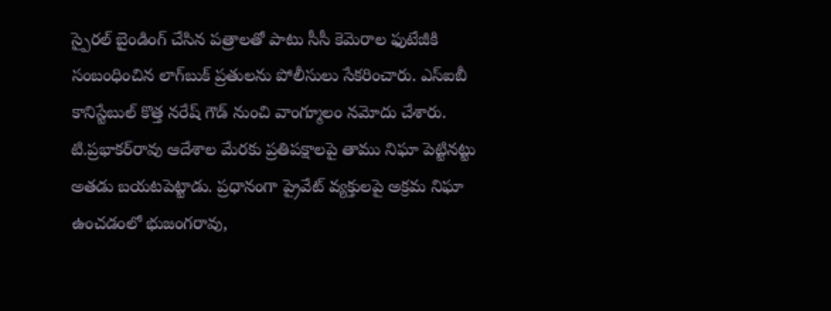స్పైరల్‌ బైండింగ్‌ చేసిన పత్రాలతో పాటు సీసీ కెమెరాల ఫుటేజీకి సంబంధించిన లాగ్‌బుక్‌ ప్రతులను పోలీసులు సేకరించారు. ఎస్‌ఐబీ కానిస్టేబుల్‌ కొత్త నరేష్ గౌడ్‌ నుంచి వాంగ్మూలం నమోదు చేశారు. టి.ప్రభాకర్‌రావు ఆదేశాల మేరకు ప్రతిపక్షాలపై తాము నిఘా పెట్టినట్టు అతడు బయటపెట్టాడు. ప్రధానంగా ప్రైవేట్‌ వ్యక్తులపై అక్రమ నిఘా ఉంచడంలో భుజంగరావు,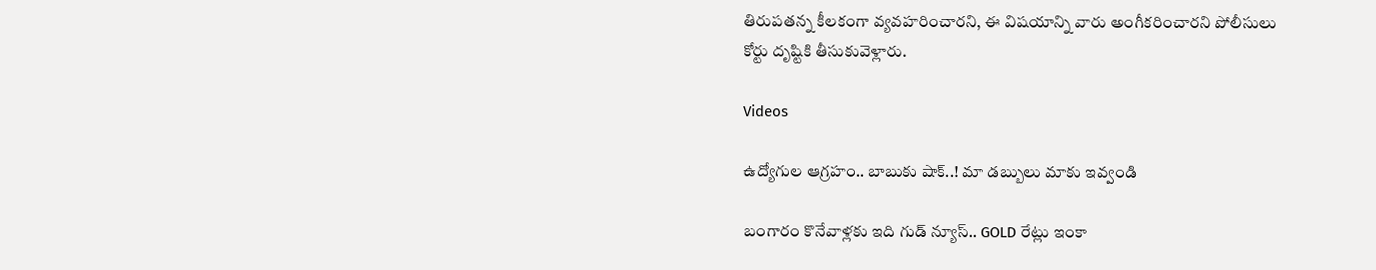తిరుపతన్న కీలకంగా వ్యవహరించారని, ఈ విషయాన్ని వారు అంగీకరించారని పోలీసులు కోర్టు దృష్టికి తీసుకువెళ్లారు.

Videos

ఉద్యోగుల ఆగ్రహం.. బాబుకు షాక్..! మా డబ్బులు మాకు ఇవ్వండి

బంగారం కొనేవాళ్లకు ఇది గుడ్ న్యూస్.. GOLD రేట్లు ఇంకా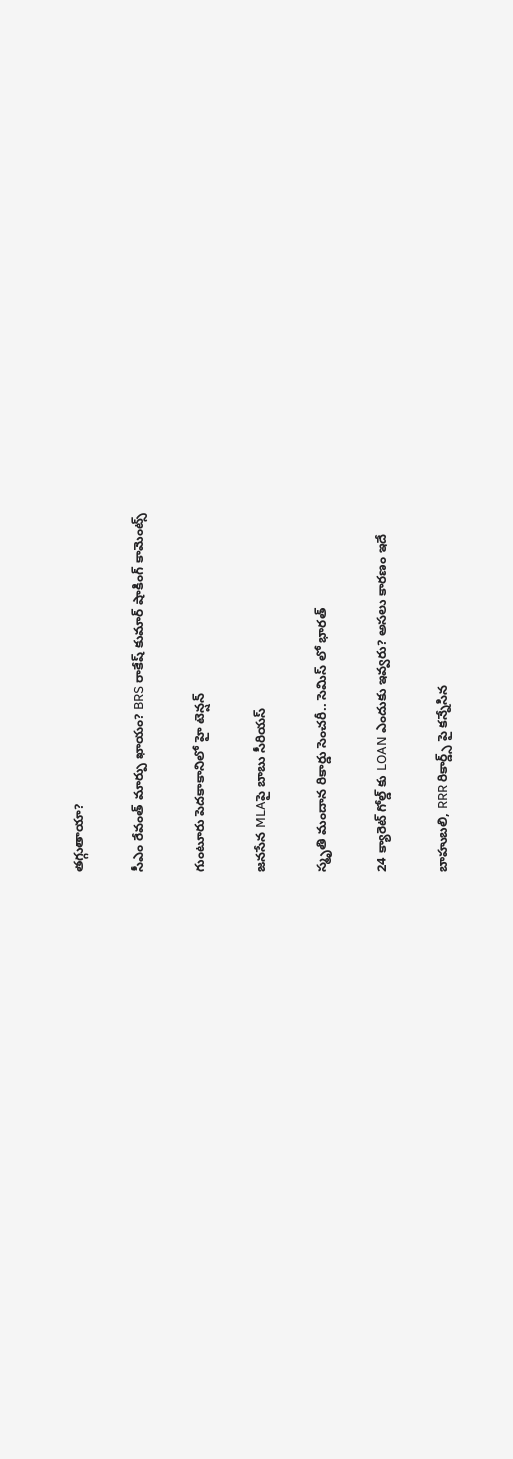తగ్గుతాయా?

సీఎం రేవంత్ మార్పు ఖాయం? BRS రాకేష్ కుమార్ షాకింగ్ కామెంట్స్

గుంటూరు పెదకాకానిలో హై టెన్షన్

జనసేన MLAపై బాబు సీరియస్

స్మృతి మందాన రికార్డు సెంచరీ.. సెమిస్ లో భారత్

24 క్యారెట్ గోల్డ్ కు LOAN ఎందుకు ఇవ్వరు? అసలు కారణం ఇదే

బాహుబలి, RRR రికార్డ్స్ పై కన్నేసిన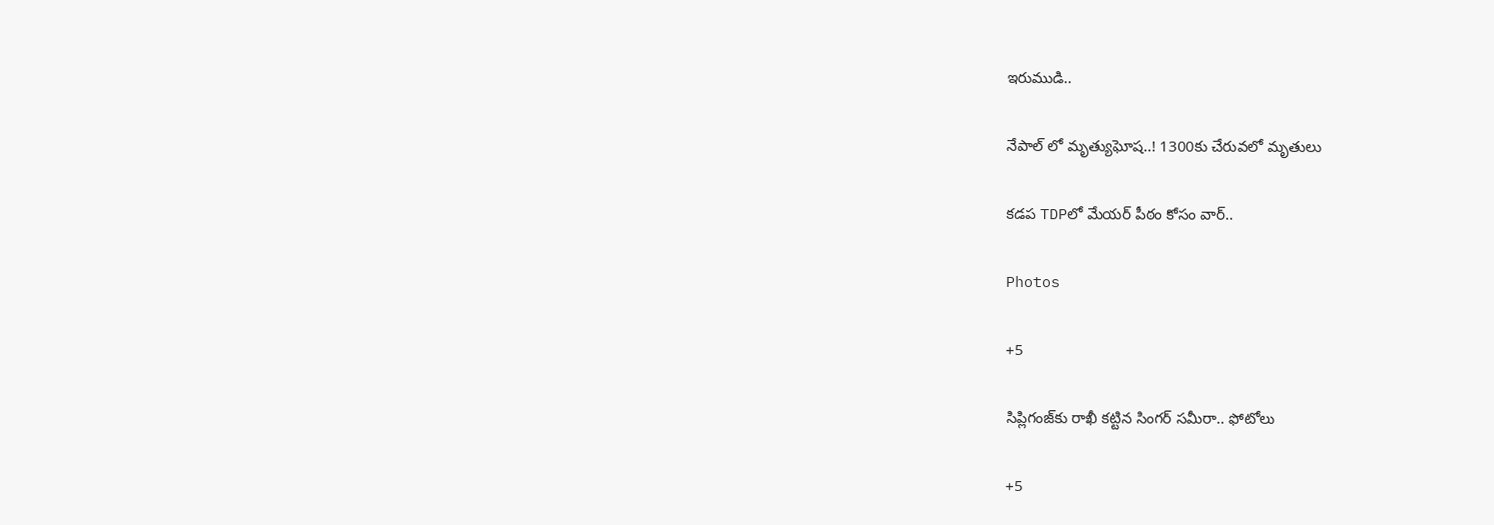ఇరుముడి..

నేపాల్ లో మృత్యుఘోష..! 1300కు చేరువలో మృతులు

కడప TDPలో మేయర్ పీఠం కోసం వార్..

Photos

+5

సిప్లిగంజ్‌కు రాఖీ కట్టిన సింగర్ సమీరా.. ఫోటోలు

+5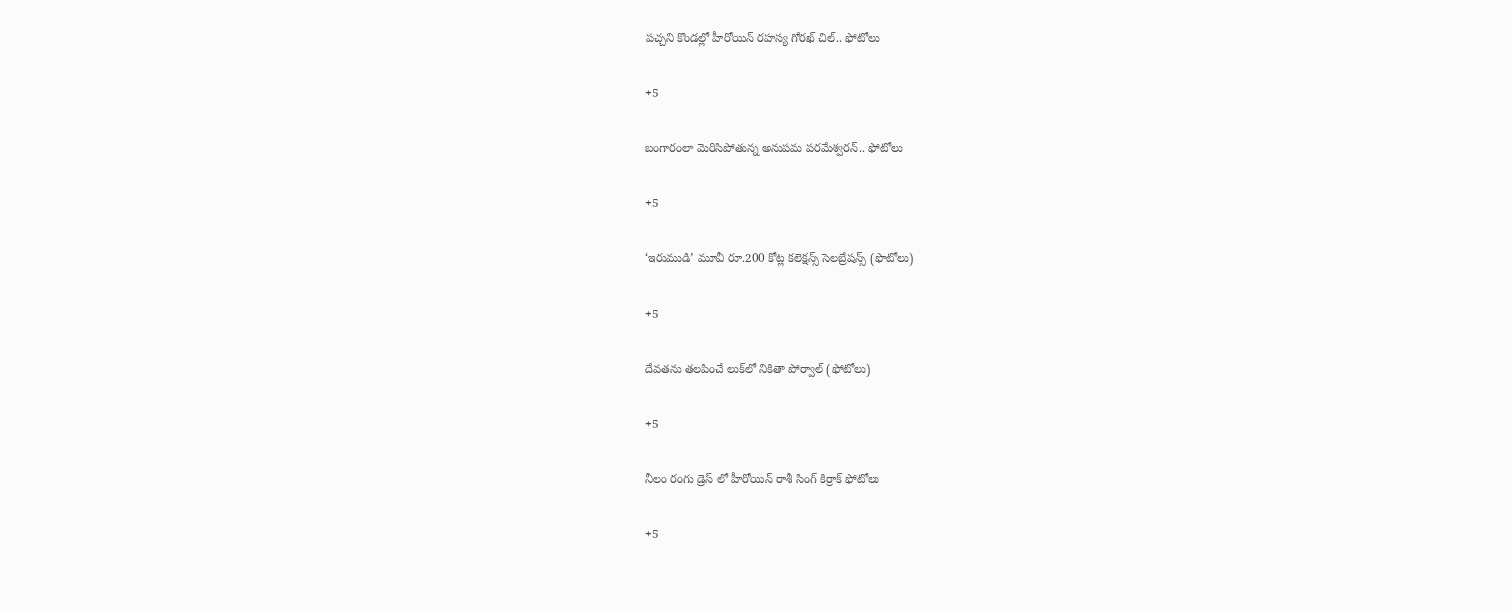పచ్చని కొండల్లో హీరోయిన్ రహస్య గోరఖ్ చిల్.. ఫోటోలు

+5

బంగారంలా మెరిసిపోతున్న అనుపమ పరమేశ్వరన్.. ఫోటోలు

+5

‘ఇరుముడి’ మూవీ రూ.200 కోట్ల కలెక్షన్స్ సెలబ్రేషన్స్ (ఫొటోలు)

+5

దేవతను తలపించే లుక్‌లో నికితా పోర్వాల్‌ (ఫోటోలు)

+5

నీలం రంగు డ్రెస్ లో హీరోయిన్ రాశీ సింగ్ కిర్రాక్ ఫోటోలు

+5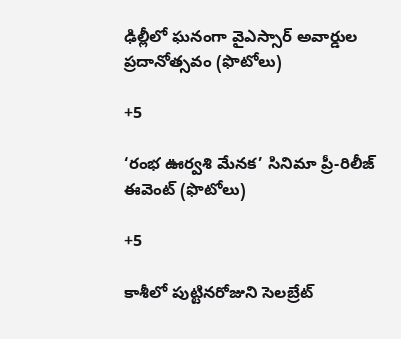ఢిల్లీలో ఘనంగా వైఎస్సార్‌ అవార్డుల ప్రదానోత్సవం (ఫొటోలు)

+5

‘రంభ ఊర్వశి మేనక’ సినిమా ప్రీ-రిలీజ్ ఈవెంట్‌ (ఫొటోలు)

+5

కాశీలో పుట్టినరోజుని సెలబ్రేట్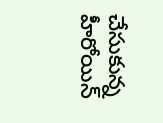చేసుకున్న హీరోయిన్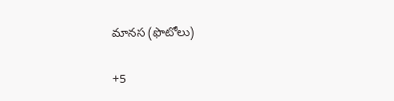మానస (ఫొటోలు)

+5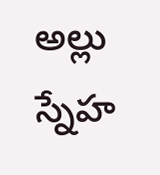అల్లు స్నేహ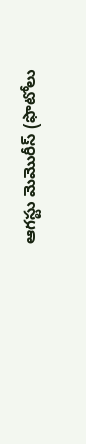ఆగస్టు మెమొరీస్ (ఫొటోలు